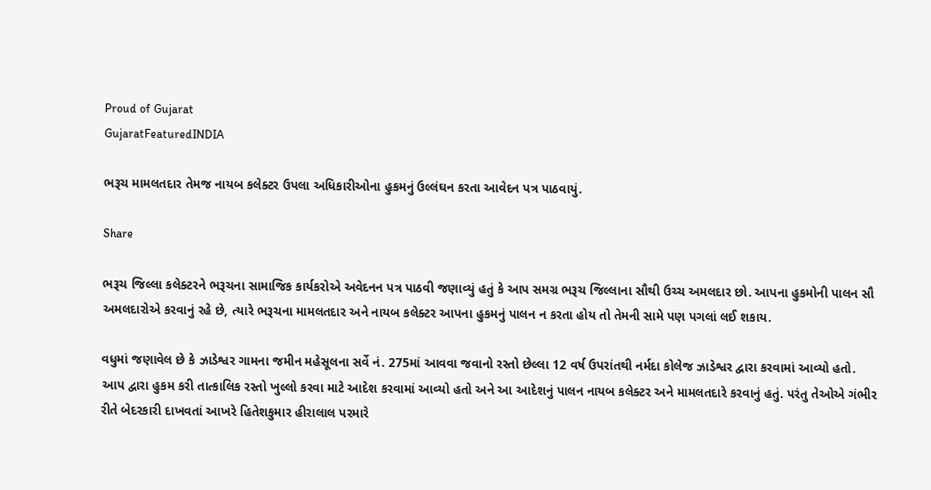Proud of Gujarat
GujaratFeaturedINDIA

ભરૂચ મામલતદાર તેમજ નાયબ કલેક્ટર ઉપલા અધિકારીઓના હુકમનું ઉલ્લંઘન કરતા આવેદન પત્ર પાઠવાયું.

Share

ભરૂચ જિલ્લા કલેક્ટરને ભરૂચના સામાજિક કાર્યકરોએ અવેદનન પત્ર પાઠવી જણાવ્યું હતું કે આપ સમગ્ર ભરૂચ જિલ્લાના સૌથી ઉચ્ચ અમલદાર છો. આપના હુકમોની પાલન સૌ અમલદારોએ કરવાનું રહે છે, ત્યારે ભરૂચના મામલતદાર અને નાયબ કલેક્ટર આપના હુકમનું પાલન ન કરતા હોય તો તેમની સામે પણ પગલાં લઈ શકાય.

વધુમાં જણાવેલ છે કે ઝાડેશ્વર ગામના જમીન મહેસૂલના સર્વે નં. 275માં આવવા જવાનો રસ્તો છેલ્લા 12 વર્ષ ઉપરાંતથી નર્મદા કોલેજ ઝાડેશ્વર દ્વારા કરવામાં આવ્યો હતો. આપ દ્વારા હુકમ કરી તાત્કાલિક રસ્તો ખુલ્લો કરવા માટે આદેશ કરવામાં આવ્યો હતો અને આ આદેશનું પાલન નાયબ કલેક્ટર અને મામલતદારે કરવાનું હતું. પરંતુ તેઓએ ગંભીર રીતે બેદરકારી દાખવતાં આખરે હિતેશકુમાર હીરાલાલ પરમારે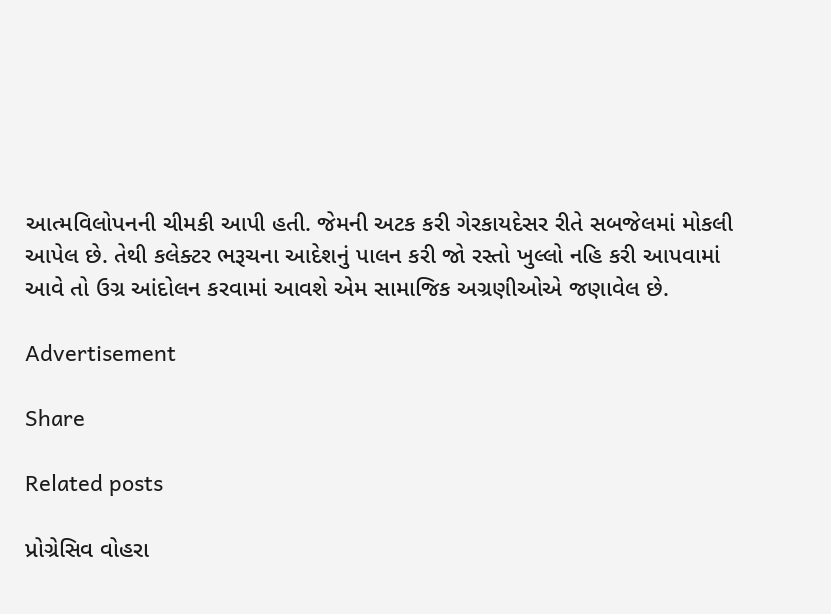આત્મવિલોપનની ચીમકી આપી હતી. જેમની અટક કરી ગેરકાયદેસર રીતે સબજેલમાં મોકલી આપેલ છે. તેથી કલેક્ટર ભરૂચના આદેશનું પાલન કરી જો રસ્તો ખુલ્લો નહિ કરી આપવામાં આવે તો ઉગ્ર આંદોલન કરવામાં આવશે એમ સામાજિક અગ્રણીઓએ જણાવેલ છે.

Advertisement

Share

Related posts

પ્રોગ્રેસિવ વોહરા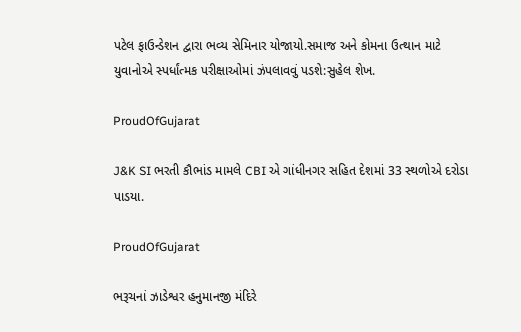પટેલ ફાઉન્ડેશન દ્વારા ભવ્ય સેમિનાર યોજાયો.સમાજ અને કોમના ઉત્થાન માટે યુવાનોએ સ્પર્ધાંત્મક પરીક્ષાઓમાં ઝંપલાવવું પડશે:સુહેલ શેખ.

ProudOfGujarat

J&K SI ભરતી કૌભાંડ મામલે CBI એ ગાંધીનગર સહિત દેશમાં 33 સ્થળોએ દરોડા પાડયા.

ProudOfGujarat

ભરૂચનાં ઝાડેશ્વર હનુમાનજી મંદિરે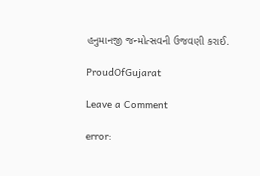હનુમાનજી જન્મોત્સવની ઉજવણી કરાઈ.

ProudOfGujarat

Leave a Comment

error: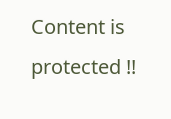Content is protected !!